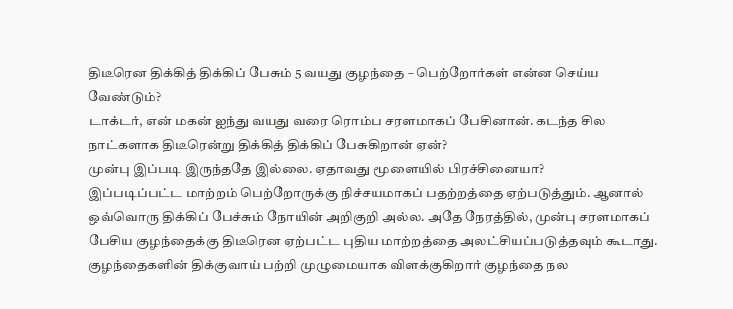திடீரென திக்கித் திக்கிப் பேசும் 5 வயது குழந்தை – பெற்றோர்கள் என்ன செய்ய வேண்டும்?
டாக்டர், என் மகன் ஐந்து வயது வரை ரொம்ப சரளமாகப் பேசினான். கடந்த சில நாட்களாக திடீரென்று திக்கித் திக்கிப் பேசுகிறான் ஏன்?
முன்பு இப்படி இருந்ததே இல்லை. ஏதாவது மூளையில் பிரச்சினையா?
இப்படிப்பட்ட மாற்றம் பெற்றோருக்கு நிச்சயமாகப் பதற்றத்தை ஏற்படுத்தும். ஆனால் ஒவ்வொரு திக்கிப் பேச்சும் நோயின் அறிகுறி அல்ல. அதே நேரத்தில், முன்பு சரளமாகப் பேசிய குழந்தைக்கு திடீரென ஏற்பட்ட புதிய மாற்றத்தை அலட்சியப்படுத்தவும் கூடாது.
குழந்தைகளின் திக்குவாய் பற்றி முழுமையாக விளக்குகிறார் குழந்தை நல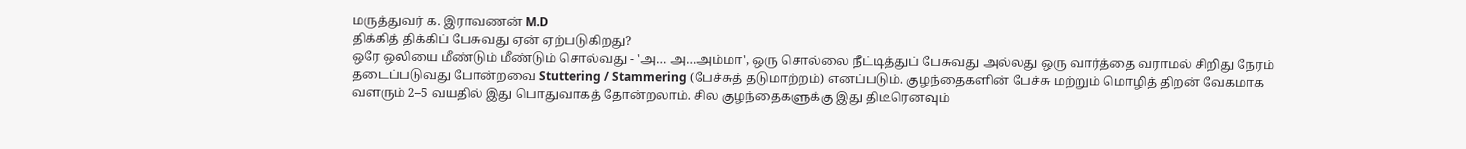மருத்துவர் க. இராவணன் M.D
திக்கித் திக்கிப் பேசுவது ஏன் ஏற்படுகிறது?
ஒரே ஒலியை மீண்டும் மீண்டும் சொல்வது - 'அ… அ…அம்மா', ஒரு சொல்லை நீட்டித்துப் பேசுவது அல்லது ஒரு வார்த்தை வராமல் சிறிது நேரம் தடைப்படுவது போன்றவை Stuttering / Stammering (பேச்சுத் தடுமாற்றம்) எனப்படும். குழந்தைகளின் பேச்சு மற்றும் மொழித் திறன் வேகமாக வளரும் 2–5 வயதில் இது பொதுவாகத் தோன்றலாம். சில குழந்தைகளுக்கு இது திடீரெனவும்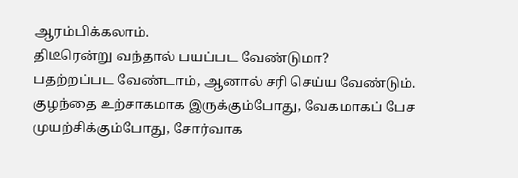ஆரம்பிக்கலாம்.
திடீரென்று வந்தால் பயப்பட வேண்டுமா?
பதற்றப்பட வேண்டாம், ஆனால் சரி செய்ய வேண்டும். குழந்தை உற்சாகமாக இருக்கும்போது, வேகமாகப் பேச முயற்சிக்கும்போது, சோர்வாக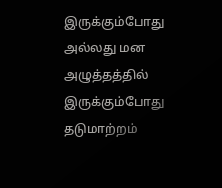இருக்கும்போது அல்லது மன அழுத்தத்தில் இருக்கும்போது தடுமாற்றம்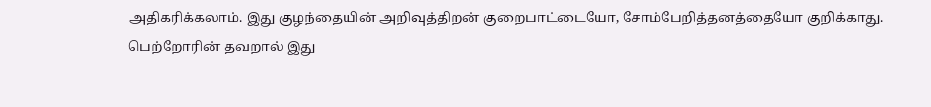அதிகரிக்கலாம். இது குழந்தையின் அறிவுத்திறன் குறைபாட்டையோ, சோம்பேறித்தனத்தையோ குறிக்காது.
பெற்றோரின் தவறால் இது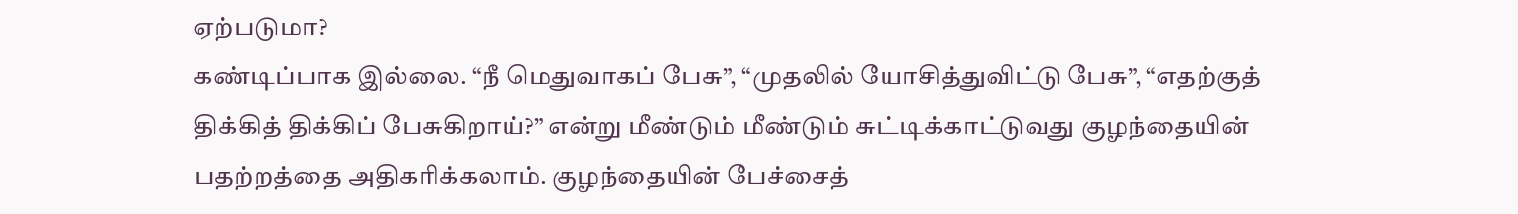ஏற்படுமா?
கண்டிப்பாக இல்லை. “நீ மெதுவாகப் பேசு”, “முதலில் யோசித்துவிட்டு பேசு”, “எதற்குத் திக்கித் திக்கிப் பேசுகிறாய்?” என்று மீண்டும் மீண்டும் சுட்டிக்காட்டுவது குழந்தையின் பதற்றத்தை அதிகரிக்கலாம். குழந்தையின் பேச்சைத்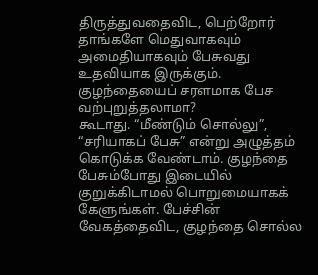திருத்துவதைவிட, பெற்றோர் தாங்களே மெதுவாகவும் அமைதியாகவும் பேசுவது உதவியாக இருக்கும்.
குழந்தையைப் சரளமாக பேச வற்புறுத்தலாமா?
கூடாது. “மீண்டும் சொல்லு”, “சரியாகப் பேசு” என்று அழுத்தம் கொடுக்க வேண்டாம். குழந்தை பேசும்போது இடையில் குறுக்கிடாமல் பொறுமையாகக் கேளுங்கள். பேச்சின் வேகத்தைவிட, குழந்தை சொல்ல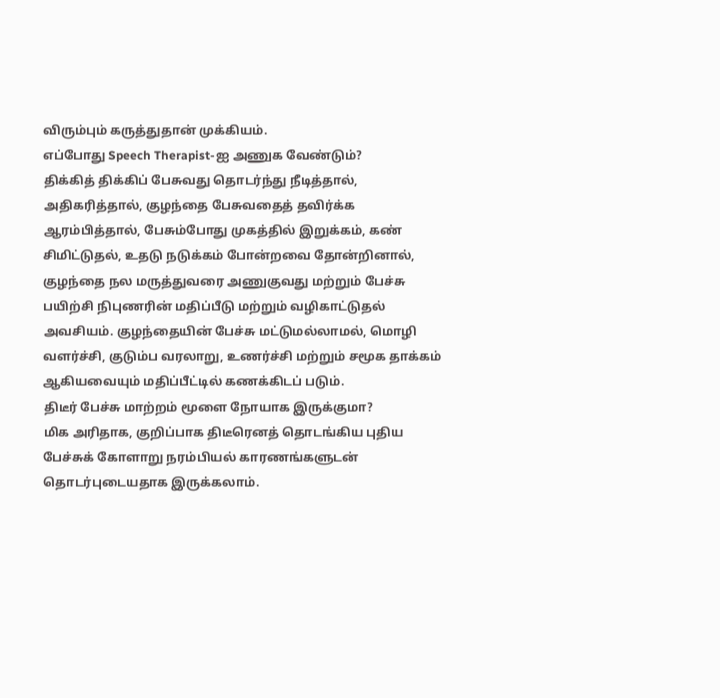விரும்பும் கருத்துதான் முக்கியம்.
எப்போது Speech Therapist-ஐ அணுக வேண்டும்?
திக்கித் திக்கிப் பேசுவது தொடர்ந்து நீடித்தால், அதிகரித்தால், குழந்தை பேசுவதைத் தவிர்க்க ஆரம்பித்தால், பேசும்போது முகத்தில் இறுக்கம், கண் சிமிட்டுதல், உதடு நடுக்கம் போன்றவை தோன்றினால், குழந்தை நல மருத்துவரை அணுகுவது மற்றும் பேச்சு பயிற்சி நிபுணரின் மதிப்பீடு மற்றும் வழிகாட்டுதல் அவசியம். குழந்தையின் பேச்சு மட்டுமல்லாமல், மொழி வளர்ச்சி, குடும்ப வரலாறு, உணர்ச்சி மற்றும் சமூக தாக்கம் ஆகியவையும் மதிப்பீட்டில் கணக்கிடப் படும்.
திடீர் பேச்சு மாற்றம் மூளை நோயாக இருக்குமா?
மிக அரிதாக, குறிப்பாக திடீரெனத் தொடங்கிய புதிய பேச்சுக் கோளாறு நரம்பியல் காரணங்களுடன் தொடர்புடையதாக இருக்கலாம்.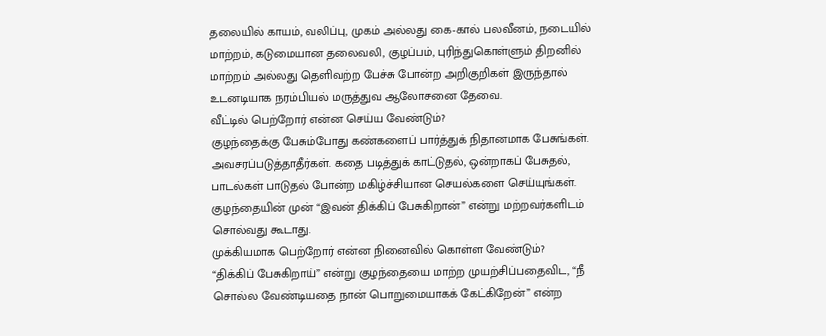தலையில் காயம், வலிப்பு, முகம் அல்லது கை-கால் பலவீனம், நடையில் மாற்றம், கடுமையான தலைவலி, குழப்பம், புரிந்துகொள்ளும் திறனில் மாற்றம் அல்லது தெளிவற்ற பேச்சு போன்ற அறிகுறிகள் இருந்தால் உடனடியாக நரம்பியல் மருத்துவ ஆலோசனை தேவை.
வீட்டில் பெற்றோர் என்ன செய்ய வேண்டும்?
குழந்தைக்கு பேசும்போது கண்களைப் பார்த்துக் நிதானமாக பேசுங்கள். அவசரப்படுத்தாதீர்கள். கதை படித்துக் காட்டுதல், ஒன்றாகப் பேசுதல், பாடல்கள் பாடுதல் போன்ற மகிழ்ச்சியான செயல்களை செய்யுங்கள். குழந்தையின் முன் “இவன் திக்கிப் பேசுகிறான்” என்று மற்றவர்களிடம் சொல்வது கூடாது.
முக்கியமாக பெற்றோர் என்ன நினைவில் கொள்ள வேண்டும்?
“திக்கிப் பேசுகிறாய்” என்று குழந்தையை மாற்ற முயற்சிப்பதைவிட, “நீ சொல்ல வேண்டியதை நான் பொறுமையாகக் கேட்கிறேன்” என்ற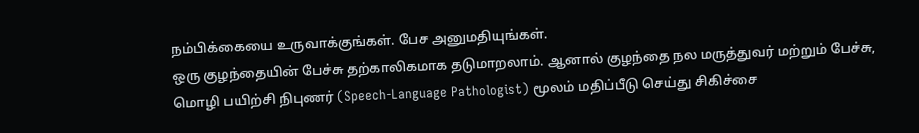நம்பிக்கையை உருவாக்குங்கள். பேச அனுமதியுங்கள்.
ஒரு குழந்தையின் பேச்சு தற்காலிகமாக தடுமாறலாம். ஆனால் குழந்தை நல மருத்துவர் மற்றும் பேச்சு, மொழி பயிற்சி நிபுணர் (Speech-Language Pathologist) மூலம் மதிப்பீடு செய்து சிகிச்சை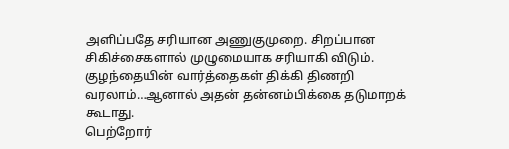அளிப்பதே சரியான அணுகுமுறை. சிறப்பான சிகிச்சைகளால் முழுமையாக சரியாகி விடும்.
குழந்தையின் வார்த்தைகள் திக்கி திணறி வரலாம்…ஆனால் அதன் தன்னம்பிக்கை தடுமாறக் கூடாது.
பெற்றோர்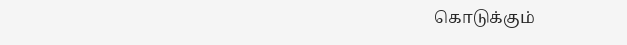கொடுக்கும்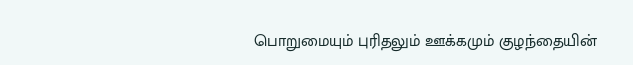பொறுமையும் புரிதலும் ஊக்கமும் குழந்தையின்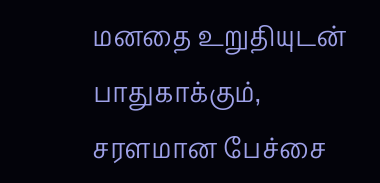மனதை உறுதியுடன் பாதுகாக்கும், சரளமான பேச்சை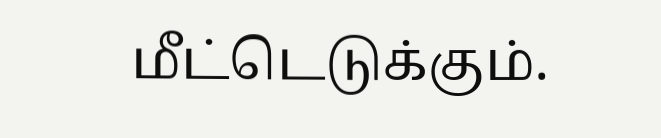மீட்டெடுக்கும்.